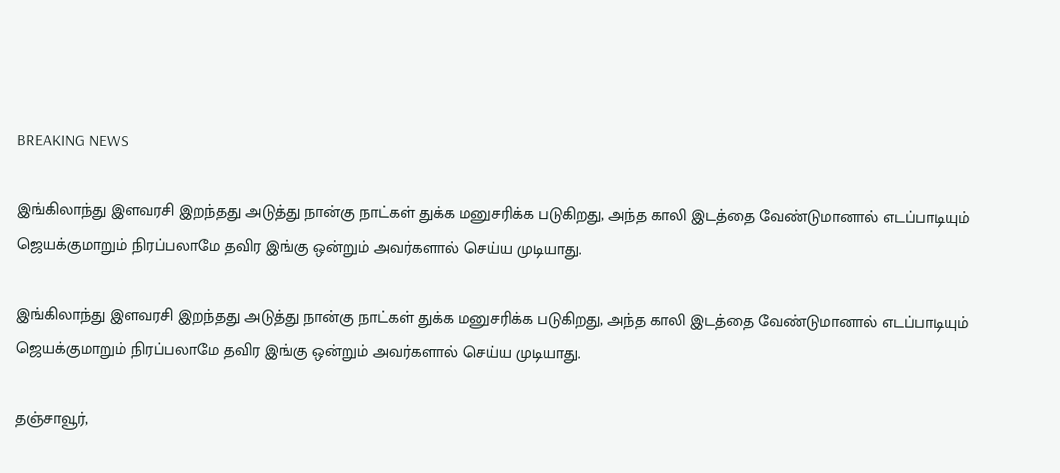BREAKING NEWS

இங்கிலாந்து இளவரசி இறந்தது அடுத்து நான்கு நாட்கள் துக்க மனுசரிக்க படுகிறது, அந்த காலி இடத்தை வேண்டுமானால் எடப்பாடியும் ஜெயக்குமாறும் நிரப்பலாமே தவிர இங்கு ஒன்றும் அவர்களால் செய்ய முடியாது.

இங்கிலாந்து இளவரசி இறந்தது அடுத்து நான்கு நாட்கள் துக்க மனுசரிக்க படுகிறது, அந்த காலி இடத்தை வேண்டுமானால் எடப்பாடியும் ஜெயக்குமாறும் நிரப்பலாமே தவிர இங்கு ஒன்றும் அவர்களால் செய்ய முடியாது.

தஞ்சாவூர்,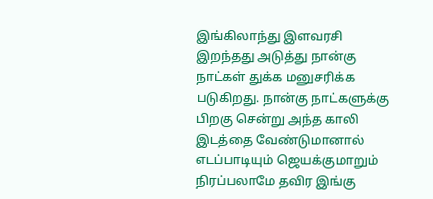இங்கிலாந்து இளவரசி இறந்தது அடுத்து நான்கு நாட்கள் துக்க மனுசரிக்க படுகிறது. நான்கு நாட்களுக்கு பிறகு சென்று அந்த காலி இடத்தை வேண்டுமானால் எடப்பாடியும் ஜெயக்குமாறும் நிரப்பலாமே தவிர இங்கு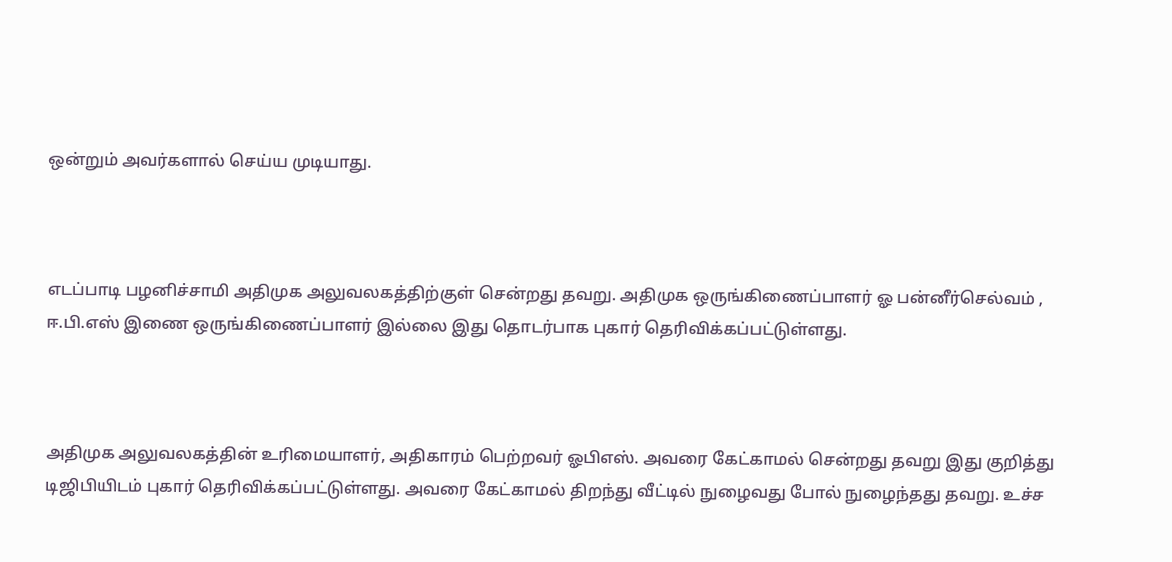ஒன்றும் அவர்களால் செய்ய முடியாது.



எடப்பாடி பழனிச்சாமி அதிமுக அலுவலகத்திற்குள் சென்றது தவறு. அதிமுக ஒருங்கிணைப்பாளர் ஓ பன்னீர்செல்வம் , ஈ.பி.எஸ் இணை ஒருங்கிணைப்பாளர் இல்லை இது தொடர்பாக புகார் தெரிவிக்கப்பட்டுள்ளது.



அதிமுக அலுவலகத்தின் உரிமையாளர், அதிகாரம் பெற்றவர் ஓபிஎஸ். அவரை கேட்காமல் சென்றது தவறு இது குறித்து டிஜிபியிடம் புகார் தெரிவிக்கப்பட்டுள்ளது. அவரை கேட்காமல் திறந்து வீட்டில் நுழைவது போல் நுழைந்தது தவறு. உச்ச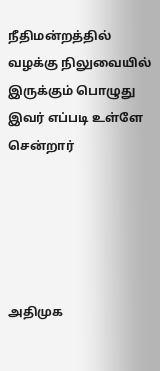நீதிமன்றத்தில் வழக்கு நிலுவையில் இருக்கும் பொழுது இவர் எப்படி உள்ளே சென்றார்





அதிமுக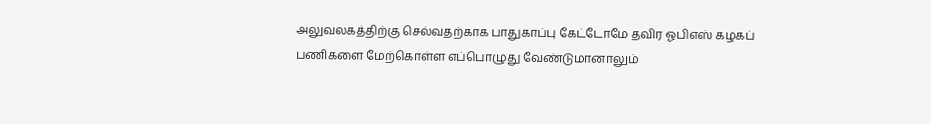அலுவலகத்திற்கு செல்வதற்காக பாதுகாப்பு கேட்டோமே தவிர ஓபிஎஸ் கழகப் பணிகளை மேற்கொள்ள எப்பொழுது வேண்டுமானாலும்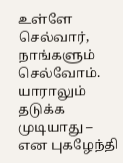உள்ளே செல்வார், நாங்களும் செல்வோம். யாராலும் தடுக்க முடியாது – என புகழேந்தி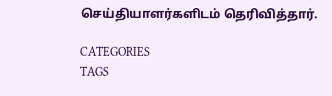செய்தியாளர்களிடம் தெரிவித்தார்.

CATEGORIES
TAGS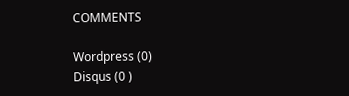COMMENTS

Wordpress (0)
Disqus (0 )